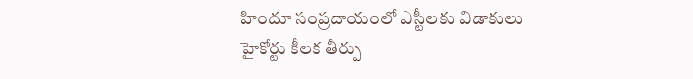హిందూ సంప్రదాయంలో ఎస్టీలకు విడాకులు
హైకోర్టు కీలక తీర్పు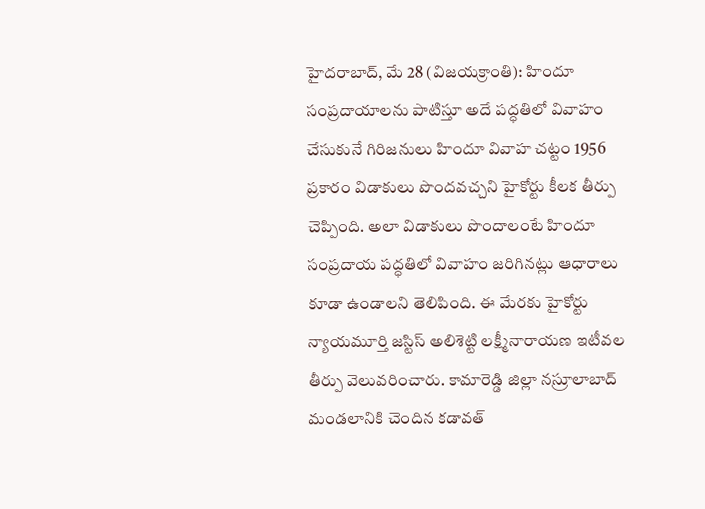హైదరాబాద్, మే 28 (విజయక్రాంతి): హిందూ సంప్రదాయాలను పాటిస్తూ అదే పద్ధతిలో వివాహం చేసుకునే గిరిజనులు హిందూ వివాహ చట్టం 1956 ప్రకారం విడాకులు పొందవచ్చని హైకోర్టు కీలక తీర్పు చెప్పింది. అలా విడాకులు పొందాలంటే హిందూ సంప్రదాయ పద్ధతిలో వివాహం జరిగినట్లు ఆధారాలు కూడా ఉండాలని తెలిపింది. ఈ మేరకు హైకోర్టు న్యాయమూర్తి జస్టిస్ అలిశెట్టి లక్ష్మీనారాయణ ఇటీవల తీర్పు వెలువరించారు. కామారెడ్డి జిల్లా నస్రూలాబాద్ మండలానికి చెందిన కడావత్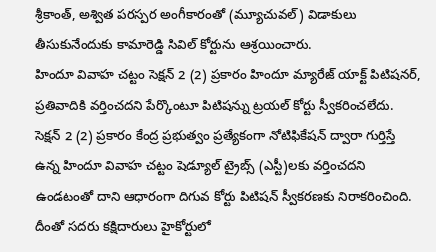శ్రీకాంత్, అశ్విత పరస్పర అంగీకారంతో (మ్యూచువల్) విడాకులు తీసుకునేందుకు కామారెడ్డి సివిల్ కోర్టును ఆశ్రయించారు.
హిందూ వివాహ చట్టం సెక్షన్ 2 (2) ప్రకారం హిందూ మ్యారేజ్ యాక్ట్ పిటిషనర్, ప్రతివాదికి వర్తించదని పేర్కొంటూ పిటిషన్ను ట్రయల్ కోర్టు స్వీకరించలేదు. సెక్షన్ 2 (2) ప్రకారం కేంద్ర ప్రభుత్వం ప్రత్యేకంగా నోటిఫికేషన్ ద్వారా గుర్తిస్తే ఉన్న హిందూ వివాహ చట్టం షెడ్యూల్ ట్రైబ్స్ (ఎస్టీ)లకు వర్తించదని ఉండటంతో దాని ఆధారంగా దిగువ కోర్టు పిటిషన్ స్వీకరణకు నిరాకరించింది. దీంతో సదరు కక్షిదారులు హైకోర్టులో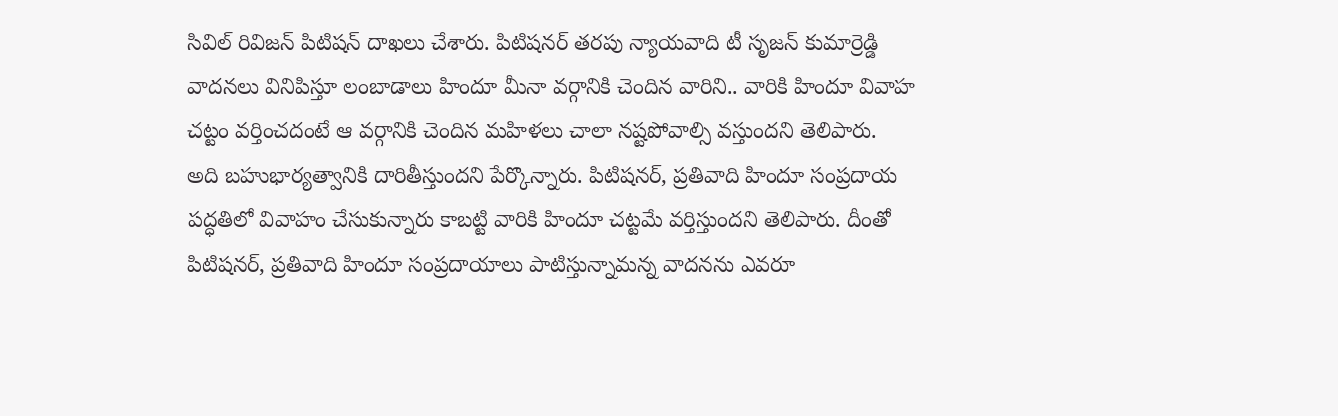సివిల్ రివిజన్ పిటిషన్ దాఖలు చేశారు. పిటిషనర్ తరపు న్యాయవాది టీ సృజన్ కుమార్రెడ్డి వాదనలు వినిపిస్తూ లంబాడాలు హిందూ మీనా వర్గానికి చెందిన వారిని.. వారికి హిందూ వివాహ చట్టం వర్తించదంటే ఆ వర్గానికి చెందిన మహిళలు చాలా నష్టపోవాల్సి వస్తుందని తెలిపారు.
అది బహుభార్యత్వానికి దారితీస్తుందని పేర్కొన్నారు. పిటిషనర్, ప్రతివాది హిందూ సంప్రదాయ పద్ధతిలో వివాహం చేసుకున్నారు కాబట్టి వారికి హిందూ చట్టమే వర్తిస్తుందని తెలిపారు. దీంతో పిటిషనర్, ప్రతివాది హిందూ సంప్రదాయాలు పాటిస్తున్నామన్న వాదనను ఎవరూ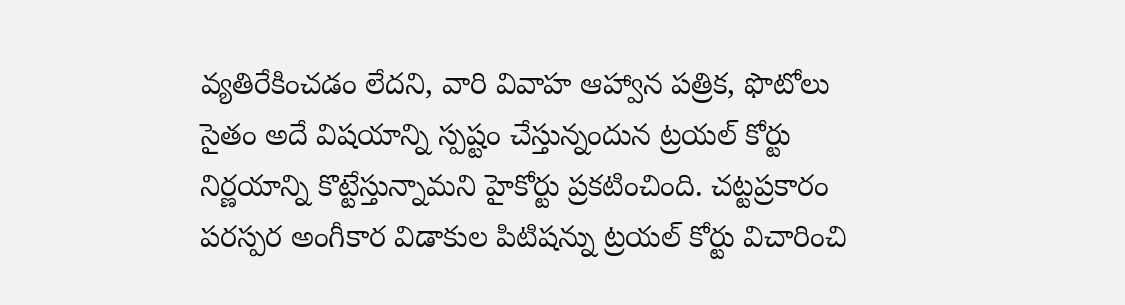వ్యతిరేకించడం లేదని, వారి వివాహ ఆహ్వాన పత్రిక, ఫొటోలు సైతం అదే విషయాన్ని స్పష్టం చేస్తున్నందున ట్రయల్ కోర్టు నిర్ణయాన్ని కొట్టేస్తున్నామని హైకోర్టు ప్రకటించింది. చట్టప్రకారం పరస్పర అంగీకార విడాకుల పిటిషన్ను ట్రయల్ కోర్టు విచారించి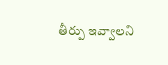తీర్పు ఇవ్వాలని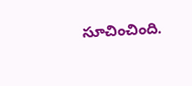సూచించింది.